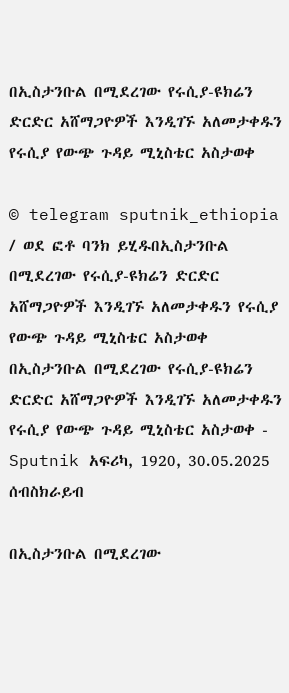በኢስታንቡል በሚደረገው የሩሲያ-ዩክሬን ድርድር አሸማጋዮዎች እንዲገኙ አለመታቀዱን የሩሲያ የውጭ ጉዳይ ሚኒስቴር አስታወቀ

© telegram sputnik_ethiopia / ወደ ፎቶ ባንክ ይሂዱበኢስታንቡል በሚደረገው የሩሲያ-ዩክሬን ድርድር አሸማጋዮዎች እንዲገኙ አለመታቀዱን የሩሲያ የውጭ ጉዳይ ሚኒስቴር አስታወቀ
በኢስታንቡል በሚደረገው የሩሲያ-ዩክሬን ድርድር አሸማጋዮዎች እንዲገኙ አለመታቀዱን የሩሲያ የውጭ ጉዳይ ሚኒስቴር አስታወቀ - Sputnik አፍሪካ, 1920, 30.05.2025
ሰብስክራይብ

በኢስታንቡል በሚደረገው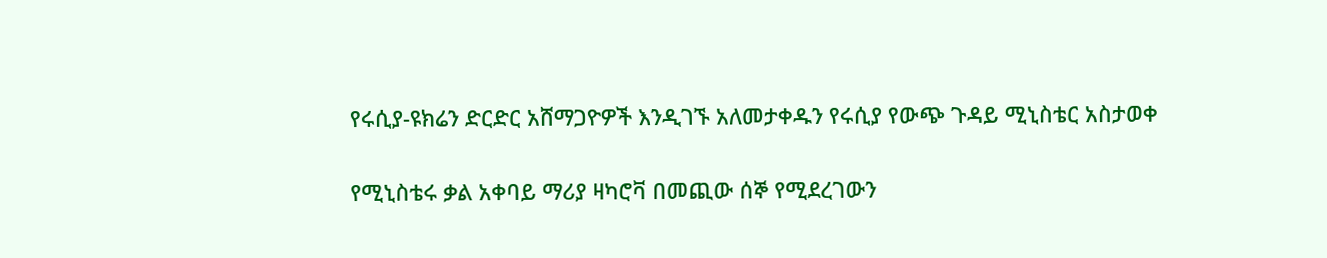የሩሲያ-ዩክሬን ድርድር አሸማጋዮዎች እንዲገኙ አለመታቀዱን የሩሲያ የውጭ ጉዳይ ሚኒስቴር አስታወቀ

የሚኒስቴሩ ቃል አቀባይ ማሪያ ዛካሮቫ በመጪው ሰኞ የሚደረገውን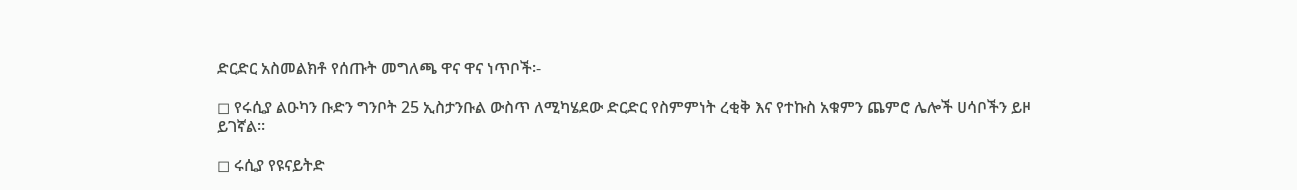ድርድር አስመልክቶ የሰጡት መግለጫ ዋና ዋና ነጥቦች፡-

◻ የሩሲያ ልዑካን ቡድን ግንቦት 25 ኢስታንቡል ውስጥ ለሚካሄደው ድርድር የስምምነት ረቂቅ እና የተኩስ አቁምን ጨምሮ ሌሎች ሀሳቦችን ይዞ ይገኛል።

◻ ሩሲያ የዩናይትድ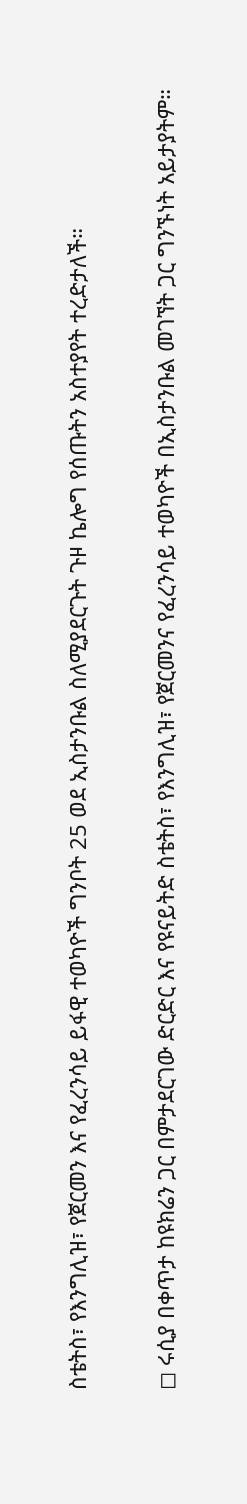ስቴትስ፣ የእንግሊዝ፣ የጀርመን እና የፈረንሳይ ይፋዊ ተወካዮች ግንቦት 25 ወደ ኢስታንቡል ስለሚያደርጉት ጉዞ ኬሎግ የሰጡትን አስተያየት ተረድታለች።

◻ ሩሲያ በቀጥታ ከዩክሬን ጋር በምታደርገው ድርድር እና የዩናይትድ ስቴትስ፣ የእንግሊዝ፣ የጀርመንና የፈረንሳይ ተወካዮች በኢስታንቡል መገኘት ጋር ግንኙነት አይታያትም።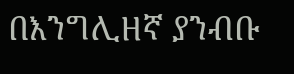በእንግሊዘኛ ያንብቡ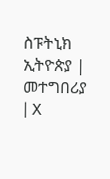ስፑትኒክ ኢትዮጵያ | መተግበሪያ | X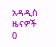አዳዲስ ዜናዎች
0